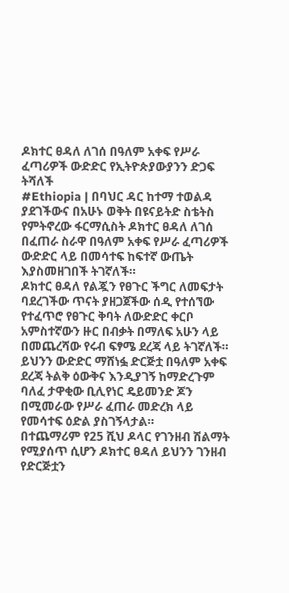ዶክተር ፀዳለ ለገሰ በዓለም አቀፍ የሥራ ፈጣሪዎች ውድድር የኢትዮጵያውያንን ድጋፍ ትሻለች
#Ethiopia | በባህር ዳር ከተማ ተወልዳ ያደገችውና በአሁኑ ወቅት በዩናይትድ ስቴትስ የምትኖረው ፋርማሲስት ዶክተር ፀዳለ ለገሰ በፈጠራ ስራዋ በዓለም አቀፍ የሥራ ፈጣሪዎች ውድድር ላይ በመሳተፍ ከፍተኛ ውጤት እያስመዘገበች ትገኛለች።
ዶክተር ፀዳለ የልጇን የፀጉር ችግር ለመፍታት ባደረገችው ጥናት ያዘጋጀችው ሰዲ የተሰኘው የተፈጥሮ የፀጉር ቅባት ለውድድር ቀርቦ አምስተኛውን ዙር በብቃት በማለፍ አሁን ላይ በመጨረሻው የሩብ ፍፃሜ ደረጃ ላይ ትገኛለች።
ይህንን ውድድር ማሸነፏ ድርጅቷ በዓለም አቀፍ ደረጃ ትልቅ ዕውቅና እንዲያገኝ ከማድረጉም ባለፈ ታዋቂው ቢሊየነር ዴይመንድ ጆን በሚመራው የሥራ ፈጠራ መድረክ ላይ የመሳተፍ ዕድል ያስገኝላታል።
በተጨማሪም የ25 ሺህ ዶላር የገንዘብ ሽልማት የሚያሰጥ ሲሆን ዶክተር ፀዳለ ይህንን ገንዘብ የድርጅቷን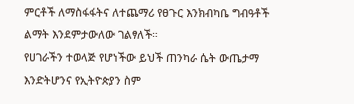ምርቶች ለማስፋፋትና ለተጨማሪ የፀጉር እንክብካቤ ግብዓቶች ልማት እንደምታውለው ገልፃለች።
የሀገራችን ተወላጅ የሆነችው ይህች ጠንካራ ሴት ውጤታማ እንድትሆንና የኢትዮጵያን ስም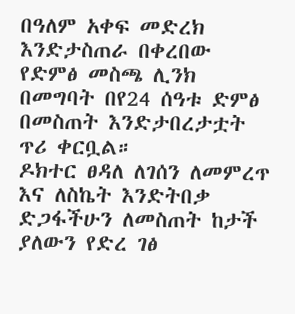በዓለም አቀፍ መድረክ እንድታስጠራ በቀረበው የድምፅ መስጫ ሊንክ በመግባት በየ24 ሰዓቱ ድምፅ በመስጠት እንድታበረታቷት ጥሪ ቀርቧል።
ዶክተር ፀዳለ ለገሰን ለመምረጥ እና ለስኬት እንድትበቃ ድጋፋችሁን ለመስጠት ከታች ያለውን የድረ ገፅ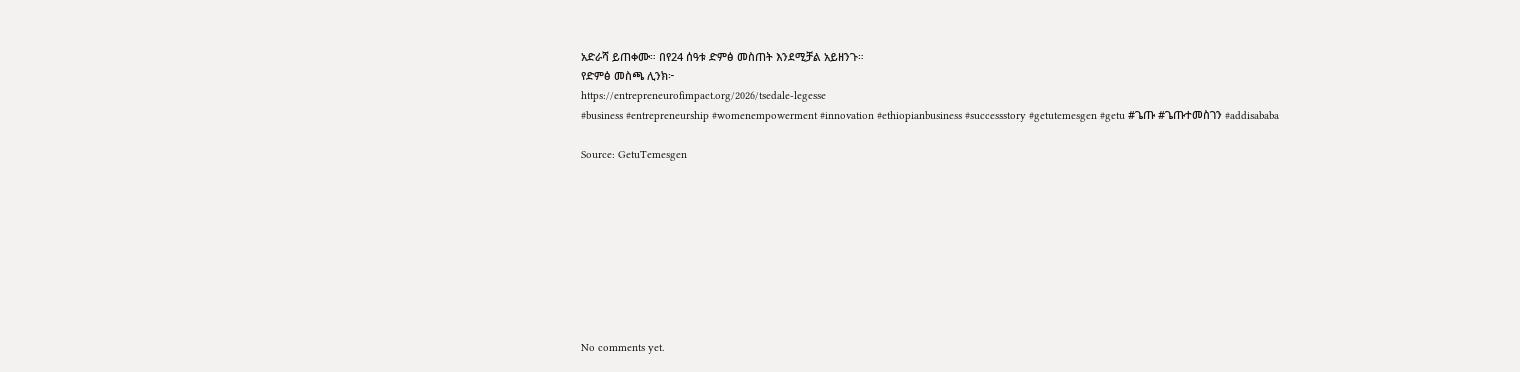አድራሻ ይጠቀሙ። በየ24 ሰዓቱ ድምፅ መስጠት እንደሚቻል አይዘንጉ።
የድምፅ መስጫ ሊንክ፦
https://entrepreneurofimpact.org/2026/tsedale-legesse
#business #entrepreneurship #womenempowerment #innovation #ethiopianbusiness #successstory #getutemesgen #getu #ጌጡ #ጌጡተመስገን #addisababa

Source: GetuTemesgen









No comments yet.